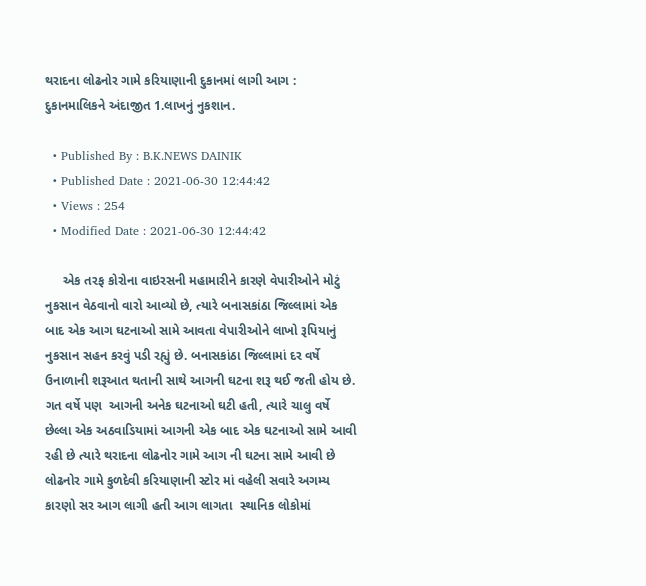થરાદના લોઢનોર ગામે કરિયાણાની દુકાનમાં લાગી આગ : દુકાનમાલિકને અંદાજીત 1.લાખનું નુકશાન.

  • Published By : B.K.NEWS DAINIK
  • Published Date : 2021-06-30 12:44:42
  • Views : 254
  • Modified Date : 2021-06-30 12:44:42

     એક તરફ કોરોના વાઇરસની મહામારીને કારણે વેપારીઓને મોટું નુકસાન વેઠવાનો વારો આવ્યો છે, ત્યારે બનાસકાંઠા જિલ્લામાં એક બાદ એક આગ ઘટનાઓ સામે આવતા વેપારીઓને લાખો રૂપિયાનું નુકસાન સહન કરવું પડી રહ્યું છે. બનાસકાંઠા જિલ્લામાં દર વર્ષે ઉનાળાની શરૂઆત થતાની સાથે આગની ઘટના શરૂ થઈ જતી હોય છે. ગત વર્ષે પણ  આગની અનેક ઘટનાઓ ઘટી હતી, ત્યારે ચાલુ વર્ષે  છેલ્લા એક અઠવાડિયામાં આગની એક બાદ એક ઘટનાઓ સામે આવી રહી છે ત્યારે થરાદના લોઢનોર ગામે આગ ની ઘટના સામે આવી છે લોઢનોર ગામે કુળદેવી કરિયાણાની સ્ટોર માં વહેલી સવારે અગમ્ય કારણો સર આગ લાગી હતી આગ લાગતા  સ્થાનિક લોકોમાં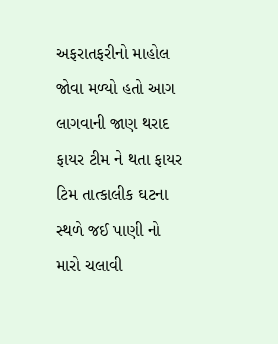અફરાતફરીનો માહોલ જોવા મળ્યો હતો આગ લાગવાની જાણ થરાદ ફાયર ટીમ ને થતા ફાયર ટિમ તાત્કાલીક ઘટના સ્થળે જઈ પાણી નો મારો ચલાવી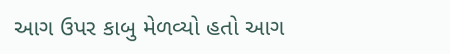આગ ઉપર કાબુ મેળવ્યો હતો આગ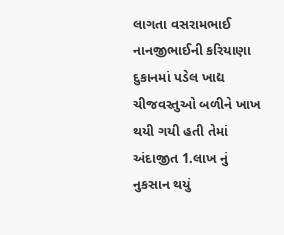લાગતા વસરામભાઈ નાનજીભાઈની કરિયાણા દુકાનમાં પડેલ ખાદ્ય ચીજવસ્તુઓ બળીને ખાખ થયી ગયી હતી તેમાં અંદાજીત 1.લાખ નું નુકસાન થયું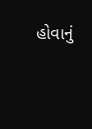હોવાનું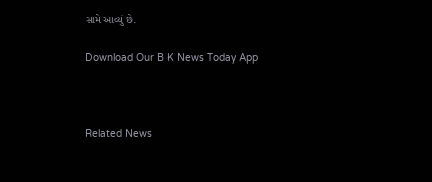સામે આવ્યું છે.

Download Our B K News Today App



Related News